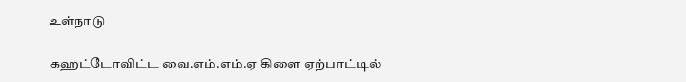உள்நாடு

கஹட்டோவிட்ட வை.எம்.எம்.ஏ கிளை ஏற்பாட்டில்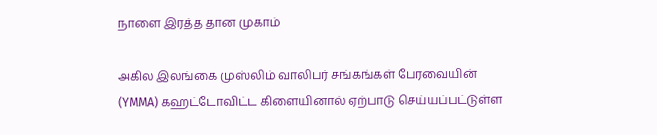நாளை இரத்த தான முகாம்

அகில இலங்கை முஸ்லிம் வாலிபர் சங்கங்கள் பேரவையின் (YMMA) கஹட்டோவிட்ட கிளையினால் ஏற்பாடு செய்யப்பட்டுள்ள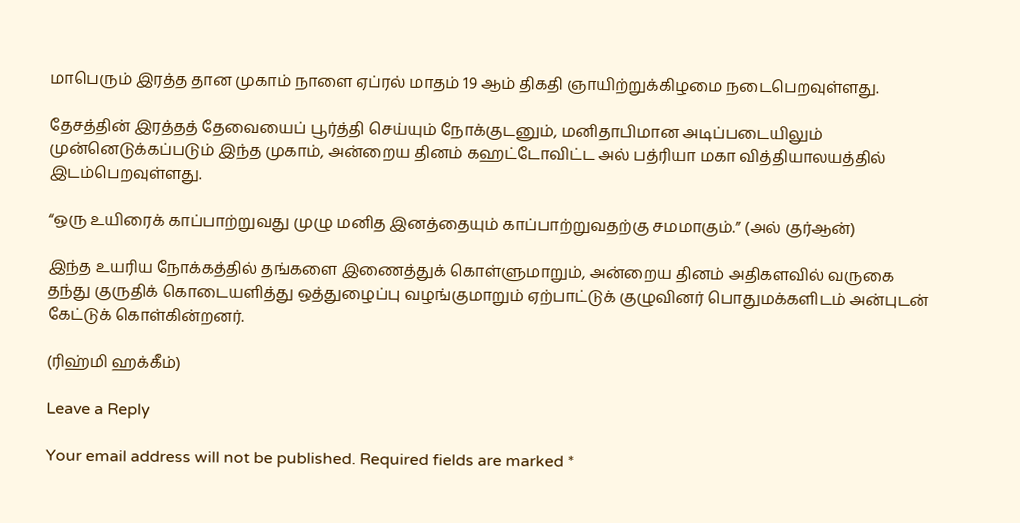மாபெரும் இரத்த தான முகாம் நாளை ஏப்ரல் மாதம் 19 ஆம் திகதி ஞாயிற்றுக்கிழமை நடைபெறவுள்ளது.

தேசத்தின் இரத்தத் தேவையைப் பூர்த்தி செய்யும் நோக்குடனும், மனிதாபிமான அடிப்படையிலும் முன்னெடுக்கப்படும் இந்த முகாம், அன்றைய தினம் கஹட்டோவிட்ட அல் பத்ரியா மகா வித்தியாலயத்தில் இடம்பெறவுள்ளது.

“ஒரு உயிரைக் காப்பாற்றுவது முழு மனித இனத்தையும் காப்பாற்றுவதற்கு சமமாகும்.” (அல் குர்ஆன்)

இந்த உயரிய நோக்கத்தில் தங்களை இணைத்துக் கொள்ளுமாறும், அன்றைய தினம் அதிகளவில் வருகை தந்து குருதிக் கொடையளித்து ஒத்துழைப்பு வழங்குமாறும் ஏற்பாட்டுக் குழுவினர் பொதுமக்களிடம் அன்புடன் கேட்டுக் கொள்கின்றனர்.

(ரிஹ்மி ஹக்கீம்)

Leave a Reply

Your email address will not be published. Required fields are marked *